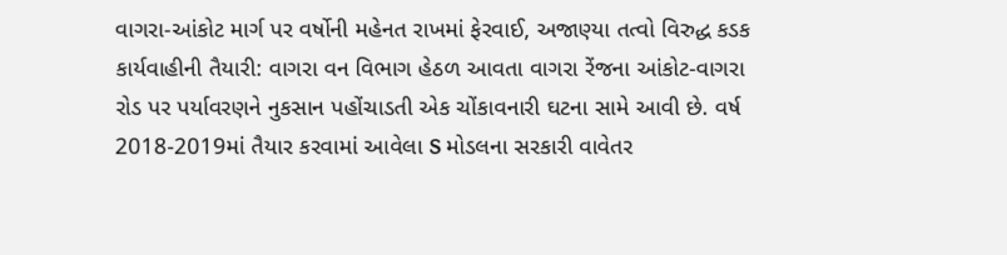વાગરા-આંકોટ માર્ગ પર વર્ષોની મહેનત રાખમાં ફેરવાઈ, અજાણ્યા તત્વો વિરુદ્ધ કડક કાર્યવાહીની તૈયારી: વાગરા વન વિભાગ હેઠળ આવતા વાગરા રેંજના આંકોટ-વાગરા રોડ પર પર્યાવરણને નુકસાન પહોંચાડતી એક ચોંકાવનારી ઘટના સામે આવી છે. વર્ષ 2018-2019માં તૈયાર કરવામાં આવેલા S મોડલના સરકારી વાવેતર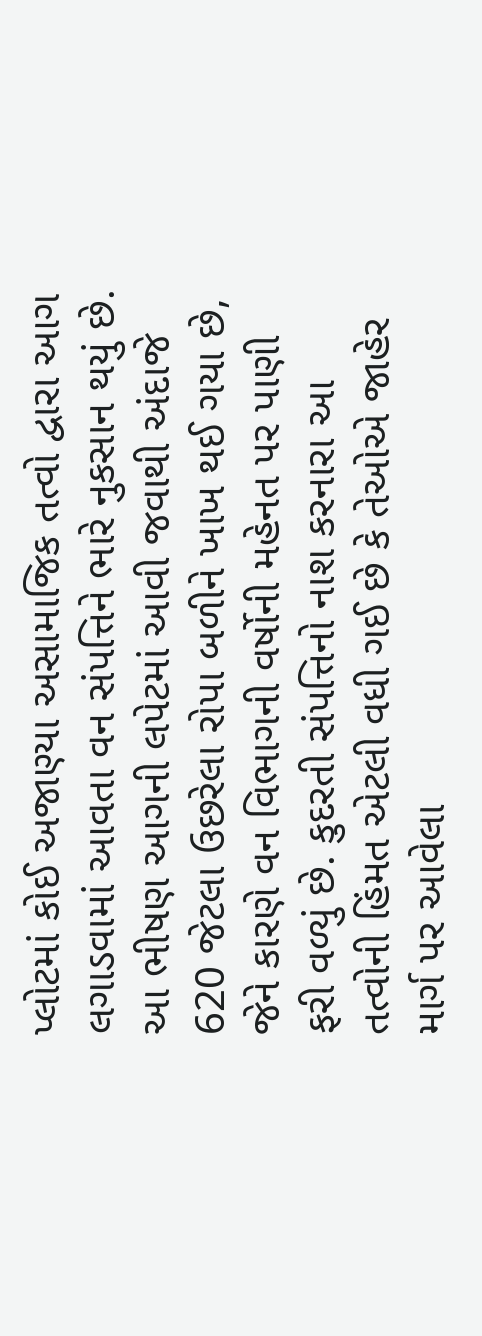પ્લોટમાં કોઈ અજાણ્યા અસામાજિક તત્વો દ્વારા આગ લગાડવામાં આવતા વન સંપત્તિને ભારે નુકસાન થયું છે. આ ભીષણ આગની લપેટમાં આવી જવાથી અંદાજે 620 જેટલા ઉછરેલા રોપા બળીને ખાખ થઈ ગયા છે, જેને કારણે વન વિભાગની વર્ષોની મહેનત પર પાણી ફરી વળ્યું છે. કુદરતી સંપત્તિનો નાશ કરનારા આ તત્વોની હિંમત એટલી વધી ગઈ છે કે તેઓએ જાહેર માર્ગ પર આવેલા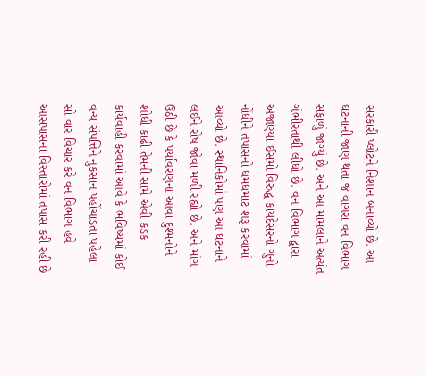સરકારી પ્લોટને નિશાન બનાવ્યો છે. આ ઘટનાની જાણ થતા જ વાગરા વન વિભાગ સફાળું જાગ્યું છે. અને આ મામલાને અત્યંત ગંભીરતાથી લીધો છે. વન વિભાગ દ્વારા અજાણ્યા ઈસમો વિરુદ્ધ કાયદેસરનો ગુનો નોંધીને તપાસનો ધમધમાટ શરૂ કરવામાં આવ્યો છે. સ્થાનિકોમાં પણ આ ઘટનાને લઈને રોષ જોવા મળી રહ્યો છે. અને માંગ ઉઠી છે કે પર્યાવરણના આવા દુશ્મનોને શોધી કાઢી તેમની સામે એવી કડક કાર્યવાહી કરવામાં આવે કે ભવિષ્યમાં કોઈ વન્ય સંપત્તિને નુકસાન પહોંચાડતા પહેલા સો વાર વિચાર કરે વન વિભાગ હવે આસપાસના વિસ્તારોમાં તપાસ કરી રહી છે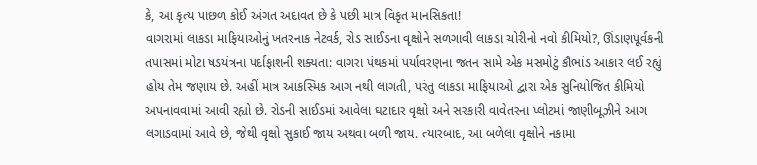કે, આ કૃત્ય પાછળ કોઈ અંગત અદાવત છે કે પછી માત્ર વિકૃત માનસિકતા!
વાગરામાં લાકડા માફિયાઓનું ખતરનાક નેટવર્ક, રોડ સાઈડના વૃક્ષોને સળગાવી લાકડા ચોરીનો નવો કીમિયો?, ઊંડાણપૂર્વકની તપાસમાં મોટા ષડયંત્રના પર્દાફાશની શક્યતા: વાગરા પંથકમાં પર્યાવરણના જતન સામે એક મસમોટું કૌભાંડ આકાર લઈ રહ્યું હોય તેમ જણાય છે. અહીં માત્ર આકસ્મિક આગ નથી લાગતી, પરંતુ લાકડા માફિયાઓ દ્વારા એક સુનિયોજિત કીમિયો અપનાવવામાં આવી રહ્યો છે. રોડની સાઈડમાં આવેલા ઘટાદાર વૃક્ષો અને સરકારી વાવેતરના પ્લોટમાં જાણીબૂઝીને આગ લગાડવામાં આવે છે, જેથી વૃક્ષો સુકાઈ જાય અથવા બળી જાય. ત્યારબાદ, આ બળેલા વૃક્ષોને નકામા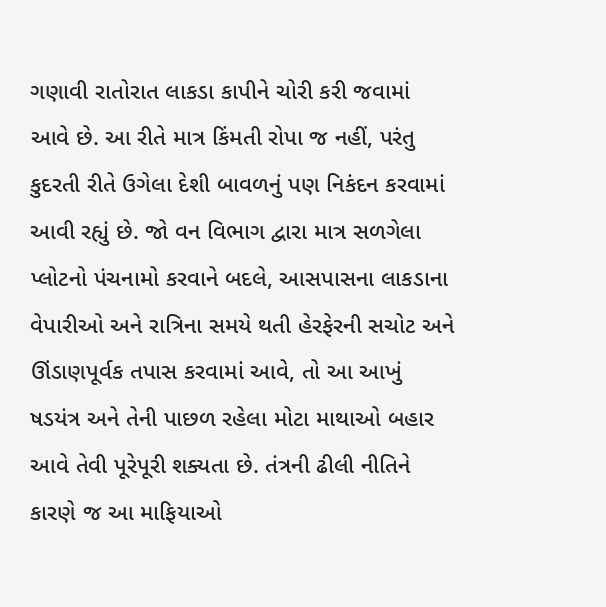ગણાવી રાતોરાત લાકડા કાપીને ચોરી કરી જવામાં આવે છે. આ રીતે માત્ર કિંમતી રોપા જ નહીં, પરંતુ કુદરતી રીતે ઉગેલા દેશી બાવળનું પણ નિકંદન કરવામાં આવી રહ્યું છે. જો વન વિભાગ દ્વારા માત્ર સળગેલા પ્લોટનો પંચનામો કરવાને બદલે, આસપાસના લાકડાના વેપારીઓ અને રાત્રિના સમયે થતી હેરફેરની સચોટ અને ઊંડાણપૂર્વક તપાસ કરવામાં આવે, તો આ આખું ષડયંત્ર અને તેની પાછળ રહેલા મોટા માથાઓ બહાર આવે તેવી પૂરેપૂરી શક્યતા છે. તંત્રની ઢીલી નીતિને કારણે જ આ માફિયાઓ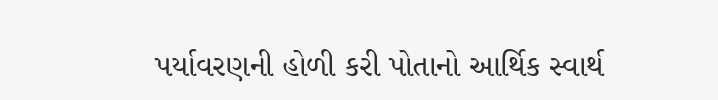પર્યાવરણની હોળી કરી પોતાનો આર્થિક સ્વાર્થ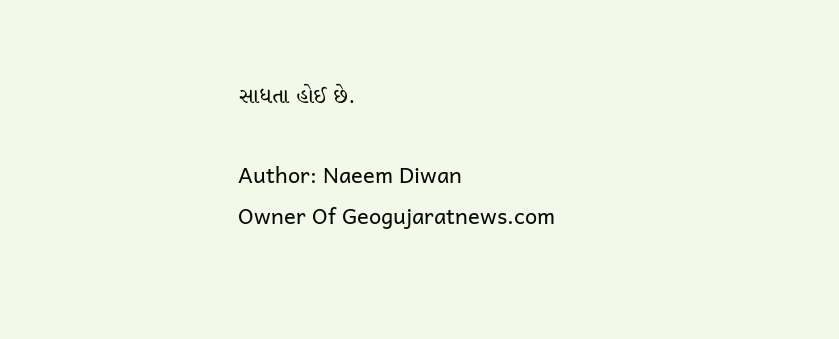સાધતા હોઈ છે.

Author: Naeem Diwan
Owner Of Geogujaratnews.com